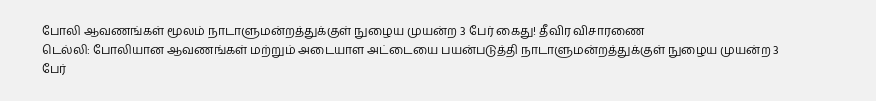போலி ஆவணங்கள் மூலம் நாடாளுமன்றத்துக்குள் நுழைய முயன்ற 3 பேர் கைது! தீவிர விசாரணை
டெல்லி: போலியான ஆவணங்கள் மற்றும் அடையாள அட்டையை பயன்படுத்தி நாடாளுமன்றத்துக்குள் நுழைய முயன்ற 3 பேர்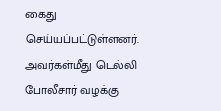கைது செய்யப்பட்டுள்ளனர். அவர்கள்மீது டெல்லி போலீசார் வழக்கு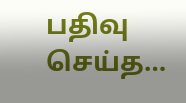பதிவு செய்த…